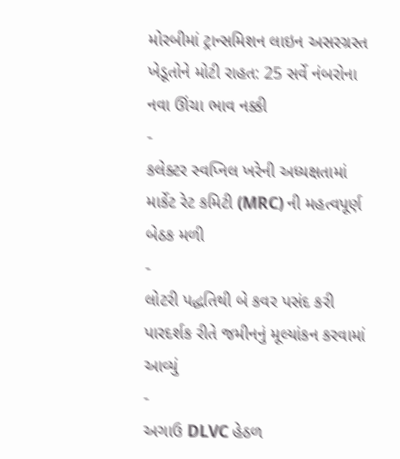મોરબીમાં ટ્રાન્સમિશન લાઇન અસરગ્રસ્ત ખેડૂતોને મોટી રાહત: 25 સર્વે નંબરોના નવા ઊંચા ભાવ નક્કી
-
કલેક્ટર સ્વપ્નિલ ખરેની અધ્યક્ષતામાં માર્કેટ રેટ કમિટી (MRC) ની મહત્વપૂર્ણ બેઠક મળી
-
લોટરી પદ્ધતિથી બે કવર પસંદ કરી પારદર્શક રીતે જમીનનું મૂલ્યાંકન કરવામાં આવ્યું
-
અગાઉ DLVC હેઠળ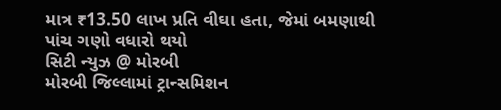માત્ર ₹13.50 લાખ પ્રતિ વીઘા હતા, જેમાં બમણાથી પાંચ ગણો વધારો થયો
સિટી ન્યુઝ @ મોરબી
મોરબી જિલ્લામાં ટ્રાન્સમિશન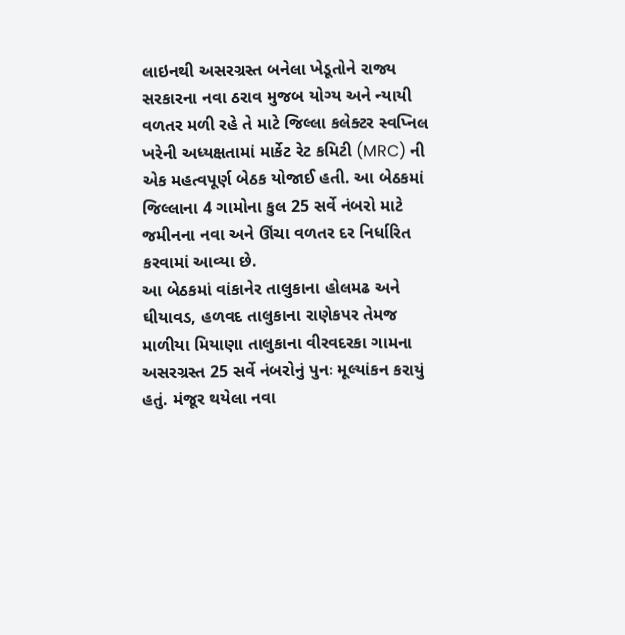લાઇનથી અસરગ્રસ્ત બનેલા ખેડૂતોને રાજ્ય સરકારના નવા ઠરાવ મુજબ યોગ્ય અને ન્યાયી વળતર મળી રહે તે માટે જિલ્લા કલેક્ટર સ્વપ્નિલ ખરેની અધ્યક્ષતામાં માર્કેટ રેટ કમિટી (MRC) ની એક મહત્વપૂર્ણ બેઠક યોજાઈ હતી. આ બેઠકમાં જિલ્લાના 4 ગામોના કુલ 25 સર્વે નંબરો માટે જમીનના નવા અને ઊંચા વળતર દર નિર્ધારિત કરવામાં આવ્યા છે.
આ બેઠકમાં વાંકાનેર તાલુકાના હોલમઢ અને ઘીયાવડ, હળવદ તાલુકાના રાણેકપર તેમજ માળીયા મિયાણા તાલુકાના વીરવદરકા ગામના અસરગ્રસ્ત 25 સર્વે નંબરોનું પુનઃ મૂલ્યાંકન કરાયું હતું. મંજૂર થયેલા નવા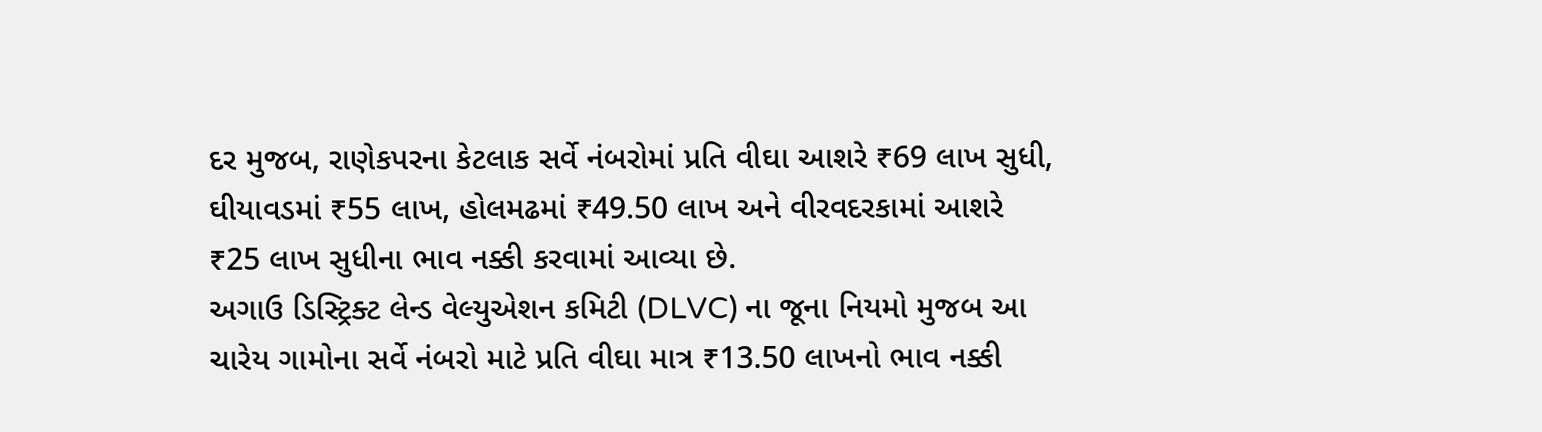દર મુજબ, રાણેકપરના કેટલાક સર્વે નંબરોમાં પ્રતિ વીઘા આશરે ₹69 લાખ સુધી, ઘીયાવડમાં ₹55 લાખ, હોલમઢમાં ₹49.50 લાખ અને વીરવદરકામાં આશરે ₹25 લાખ સુધીના ભાવ નક્કી કરવામાં આવ્યા છે.
અગાઉ ડિસ્ટ્રિક્ટ લેન્ડ વેલ્યુએશન કમિટી (DLVC) ના જૂના નિયમો મુજબ આ ચારેય ગામોના સર્વે નંબરો માટે પ્રતિ વીઘા માત્ર ₹13.50 લાખનો ભાવ નક્કી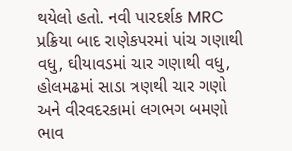થયેલો હતો. નવી પારદર્શક MRC પ્રક્રિયા બાદ રાણેકપરમાં પાંચ ગણાથી વધુ, ઘીયાવડમાં ચાર ગણાથી વધુ, હોલમઢમાં સાડા ત્રણથી ચાર ગણો અને વીરવદરકામાં લગભગ બમણો ભાવ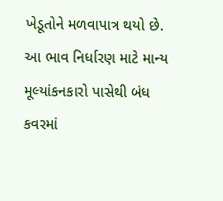ખેડૂતોને મળવાપાત્ર થયો છે. આ ભાવ નિર્ધારણ માટે માન્ય મૂલ્યાંકનકારો પાસેથી બંધ કવરમાં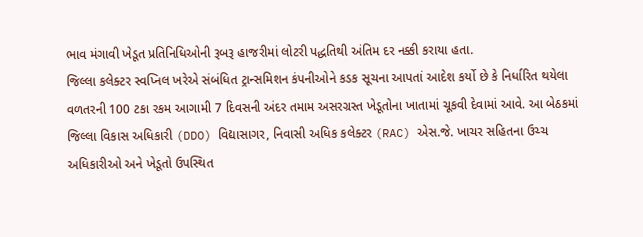ભાવ મંગાવી ખેડૂત પ્રતિનિધિઓની રૂબરૂ હાજરીમાં લોટરી પદ્ધતિથી અંતિમ દર નક્કી કરાયા હતા.
જિલ્લા કલેક્ટર સ્વપ્નિલ ખરેએ સંબંધિત ટ્રાન્સમિશન કંપનીઓને કડક સૂચના આપતાં આદેશ કર્યો છે કે નિર્ધારિત થયેલા વળતરની 100 ટકા રકમ આગામી 7 દિવસની અંદર તમામ અસરગ્રસ્ત ખેડૂતોના ખાતામાં ચૂકવી દેવામાં આવે. આ બેઠકમાં જિલ્લા વિકાસ અધિકારી (DDO) વિદ્યાસાગર, નિવાસી અધિક કલેક્ટર (RAC) એસ.જે. ખાચર સહિતના ઉચ્ચ અધિકારીઓ અને ખેડૂતો ઉપસ્થિત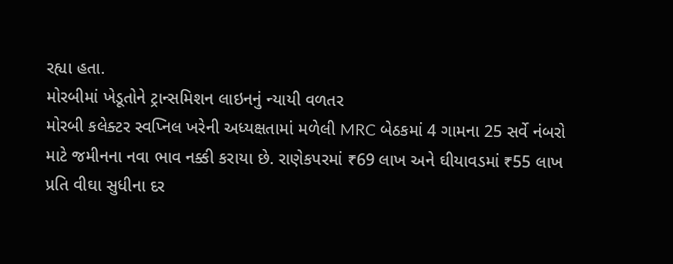રહ્યા હતા.
મોરબીમાં ખેડૂતોને ટ્રાન્સમિશન લાઇનનું ન્યાયી વળતર
મોરબી કલેક્ટર સ્વપ્નિલ ખરેની અધ્યક્ષતામાં મળેલી MRC બેઠકમાં 4 ગામના 25 સર્વે નંબરો માટે જમીનના નવા ભાવ નક્કી કરાયા છે. રાણેકપરમાં ₹69 લાખ અને ઘીયાવડમાં ₹55 લાખ પ્રતિ વીઘા સુધીના દર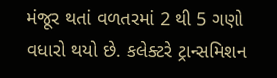મંજૂર થતાં વળતરમાં 2 થી 5 ગણો વધારો થયો છે. કલેક્ટરે ટ્રાન્સમિશન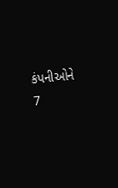કંપનીઓને 7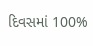દિવસમાં 100%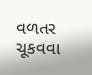વળતર ચૂકવવા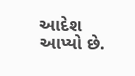આદેશ આપ્યો છે.